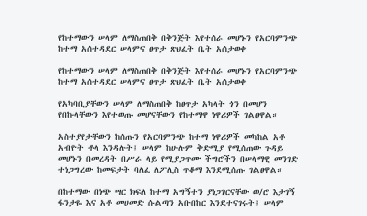የከተማውን ሠላም ለማስጠበቅ በቅንጅት እየተሰራ መሆኑን የአርባምንጭ ከተማ አሰተዳደር ሠላምና ፀጥታ ጽህፈት ቤት አሰታወቀ

የከተማውን ሠላም ለማስጠበቅ በቅንጅት እየተሰራ መሆኑን የአርባምንጭ ከተማ አሰተዳደር ሠላምና ፀጥታ ጽህፈት ቤት አሰታወቀ

የአካባቢያቸውን ሠላም ለማስጠበቅ ከፀጥታ አካላት ጎን በመሆን የበኩላቸውን እየተወጡ መሆናቸውን የከተማዋ ነዋሪዎች ገልፀዋል።

አስተያየታቸውን ከሰጡን የአርባምንጭ ከተማ ነዋሪዎች መካከል አቶ አብዮት ቶላ እንዳሉት፤ ሠላም ከሁሉም ቅድሚያ የሚሰጠው ጉዳይ መሆኑን በመረዳት በሥራ ላይ የሚያጋጥሙ ችግሮችን በሠላማዊ መንገድ ተነጋግረው ከመፍታት ባለፈ ለፖሊስ ጥቆማ እንደሚሰጡ ገልፀዋል።

በከተማው በነጭ ሣር ክፍለ ከተማ አግኝተን ያነጋገርናቸው ወ/ሮ እታገኝ ፋንታዬ እና አቶ መሀመድ ሱልጣን አቡበከር እንደተናገሩት፤ ሠላም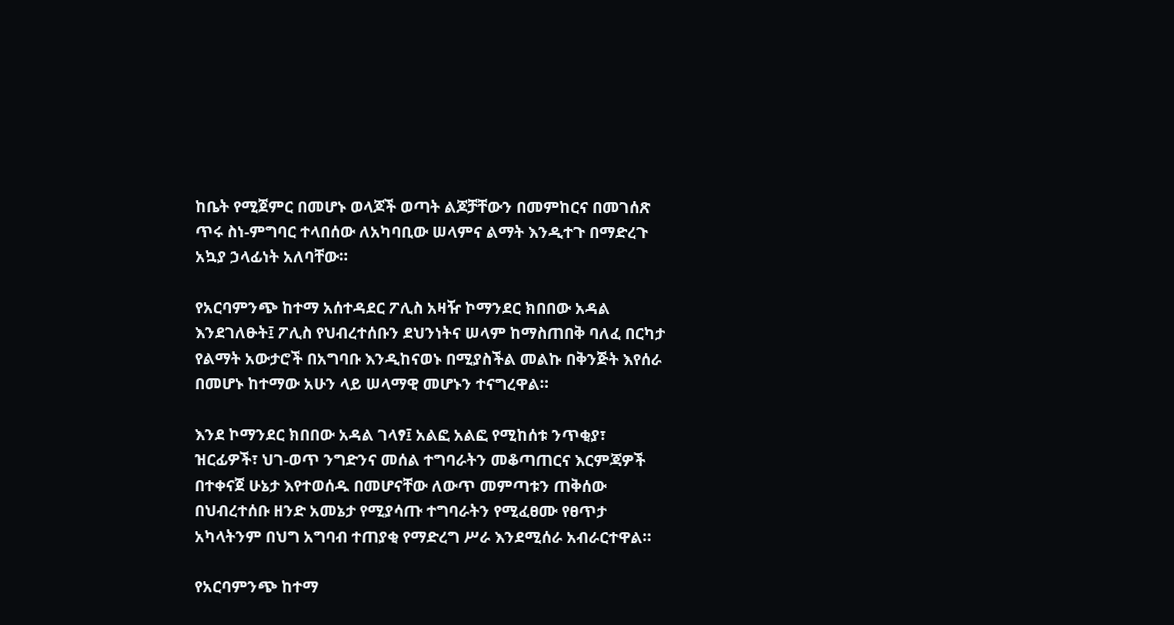ከቤት የሚጀምር በመሆኑ ወላጆች ወጣት ልጆቻቸውን በመምከርና በመገሰጽ ጥሩ ስነ-ምግባር ተላበሰው ለአካባቢው ሠላምና ልማት እንዲተጉ በማድረጉ አኳያ ኃላፊነት አለባቸው።

የአርባምንጭ ከተማ አሰተዳደር ፖሊስ አዛዥ ኮማንደር ክበበው አዳል እንደገለፁት፤ ፖሊስ የህብረተሰቡን ደህንነትና ሠላም ከማስጠበቅ ባለፈ በርካታ የልማት አውታሮች በአግባቡ እንዲከናወኑ በሚያስችል መልኩ በቅንጅት እየሰራ በመሆኑ ከተማው አሁን ላይ ሠላማዊ መሆኑን ተናግረዋል።

እንደ ኮማንደር ክበበው አዳል ገላፃ፤ አልፎ አልፎ የሚከሰቱ ንጥቂያ፣ ዝርፊዎች፣ ህገ-ወጥ ንግድንና መሰል ተግባራትን መቆጣጠርና እርምጃዎች በተቀናጀ ሁኔታ እየተወሰዱ በመሆናቸው ለውጥ መምጣቱን ጠቅሰው በህብረተሰቡ ዘንድ አመኔታ የሚያሳጡ ተግባራትን የሚፈፀሙ የፀጥታ አካላትንም በህግ አግባብ ተጠያቂ የማድረግ ሥራ እንደሚሰራ አብራርተዋል።

የአርባምንጭ ከተማ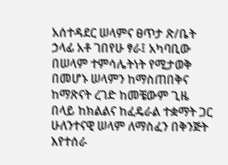አሰተዳደር ሠላምና ፀጥታ ጽ/ቤት ኃላፊ አቶ ገበየሁ ፃራ፤ አካባቢው በሠላም ተምሳሌትነት የሚታወቅ በመሆኑ ሠላምን ከማስጠበቅና ከማጽናት ረገድ ከመቼውም ጊዜ በላይ ከክልልና ከፈዴራል ተቋማት ጋር ሁለንተናዊ ሠላም ለማስፈን በቅንጅት እየተሰራ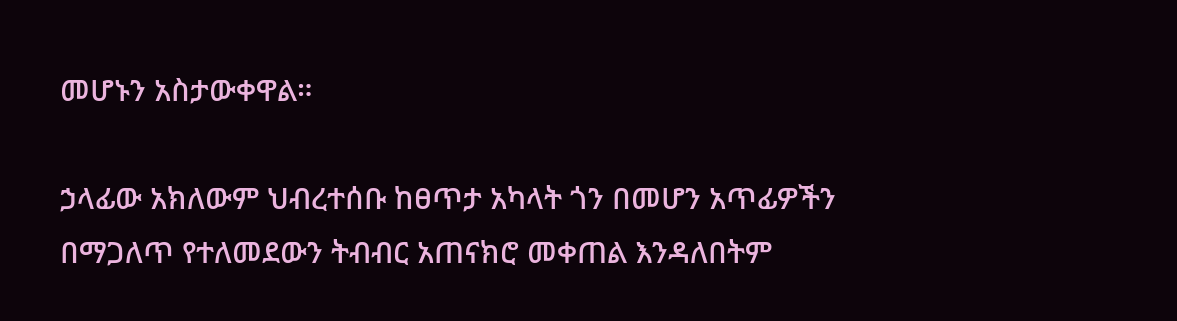መሆኑን አስታውቀዋል።

ኃላፊው አክለውም ህብረተሰቡ ከፀጥታ አካላት ጎን በመሆን አጥፊዎችን በማጋለጥ የተለመደውን ትብብር አጠናክሮ መቀጠል እንዳለበትም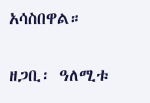አሳስበዋል።

ዘጋቢ፡ ዓለሚቱ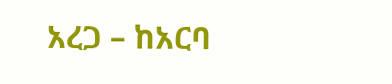አረጋ – ከአርባ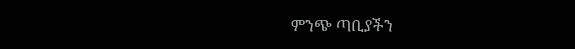ምንጭ ጣቢያችን